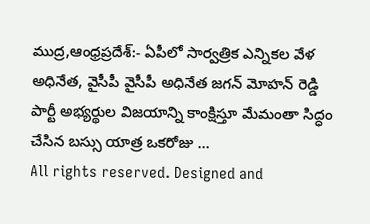ముద్ర,ఆంధ్రప్రదేశ్:- ఏపీలో సార్వత్రిక ఎన్నికల వేళ అధినేత, వైసీపీ వైసీపీ అధినేత జగన్ మోహన్ రెడ్డి పార్టీ అభ్యర్థుల విజయాన్ని కాంక్షిస్తూ మేమంతా సిద్ధం చేసిన బస్సు యాత్ర ఒకరోజు …
All rights reserved. Designed and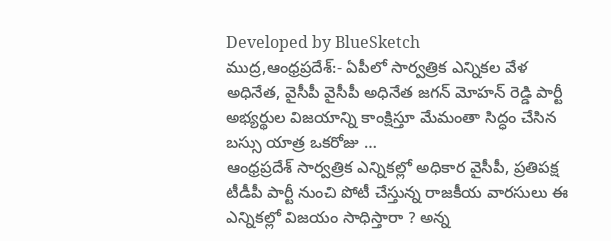Developed by BlueSketch
ముద్ర,ఆంధ్రప్రదేశ్:- ఏపీలో సార్వత్రిక ఎన్నికల వేళ అధినేత, వైసీపీ వైసీపీ అధినేత జగన్ మోహన్ రెడ్డి పార్టీ అభ్యర్థుల విజయాన్ని కాంక్షిస్తూ మేమంతా సిద్ధం చేసిన బస్సు యాత్ర ఒకరోజు …
ఆంధ్రప్రదేశ్ సార్వత్రిక ఎన్నికల్లో అధికార వైసీపీ, ప్రతిపక్ష టీడీపీ పార్టీ నుంచి పోటీ చేస్తున్న రాజకీయ వారసులు ఈ ఎన్నికల్లో విజయం సాధిస్తారా ? అన్న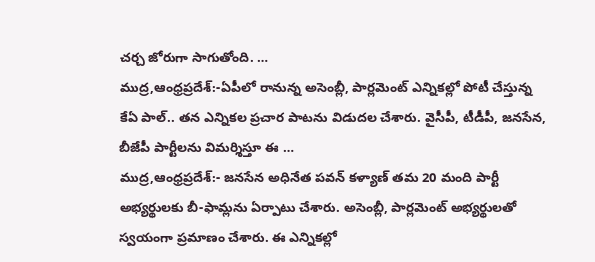చర్చ జోరుగా సాగుతోంది. …
ముద్ర,ఆంధ్రప్రదేశ్:-ఏపీలో రానున్న అసెంబ్లీ, పార్లమెంట్ ఎన్నికల్లో పోటీ చేస్తున్న కేఏ పాల్.. తన ఎన్నికల ప్రచార పాటను విడుదల చేశారు. వైసీపీ, టీడీపీ, జనసేన, బీజేపీ పార్టీలను విమర్శిస్తూ ఈ …
ముద్ర,ఆంధ్రప్రదేశ్:- జనసేన అధినేత పవన్ కళ్యాణ్ తమ 20 మంది పార్టీ అభ్యర్థులకు బీ-ఫామ్లను ఏర్పాటు చేశారు. అసెంబ్లీ, పార్లమెంట్ అభ్యర్థులతో స్వయంగా ప్రమాణం చేశారు. ఈ ఎన్నికల్లో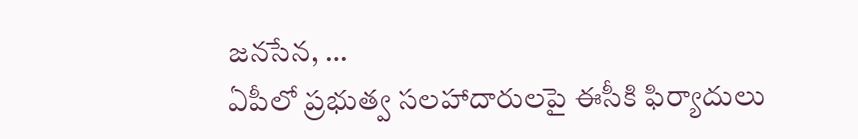జనసేన, …
ఏపీలో ప్రభుత్వ సలహాదారులపై ఈసీకి ఫిర్యాదులు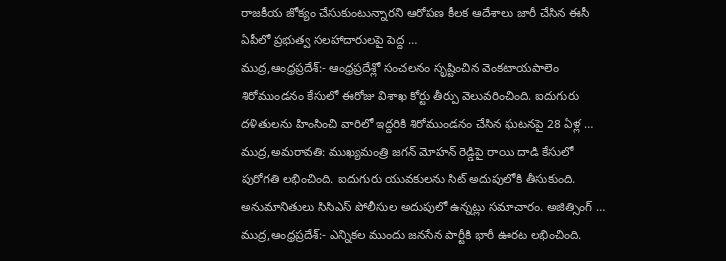రాజకీయ జోక్యం చేసుకుంటున్నారని ఆరోపణ కీలక ఆదేశాలు జారీ చేసిన ఈసీ ఏపీలో ప్రభుత్వ సలహాదారులపై పెద్ద …
ముద్ర,ఆంధ్రప్రదేశ్:- ఆంధ్రప్రదేశ్లో సంచలనం సృష్టించిన వెంకటాయపాలెం శిరోముండనం కేసులో ఈరోజు విశాఖ కోర్టు తీర్పు వెలువరించింది. ఐదుగురు దళితులను హింసించి వారిలో ఇద్దరికి శిరోముండనం చేసిన ఘటనపై 28 ఏళ్ల …
ముద్ర,అమరావతి: ముఖ్యమంత్రి జగన్ మోహన్ రెడ్డిపై రాయి దాడి కేసులో పురోగతి లభించింది. ఐదుగురు యువకులను సిట్ అదుపులోకి తీసుకుంది. అనుమానితులు సిసిఎస్ పోలీసుల అదుపులో ఉన్నట్లు సమాచారం. అజిత్సింగ్ …
ముద్ర,ఆంధ్రప్రదేశ్:- ఎన్నికల ముందు జనసేన పార్టీకి భారీ ఊరట లభించింది.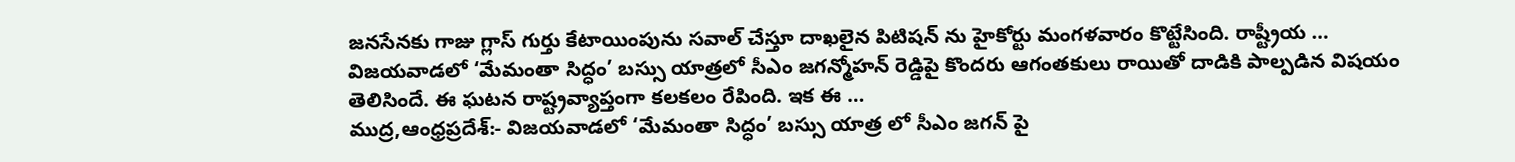జనసేనకు గాజు గ్లాస్ గుర్తు కేటాయింపును సవాల్ చేస్తూ దాఖలైన పిటిషన్ ను హైకోర్టు మంగళవారం కొట్టేసింది. రాష్ట్రీయ …
విజయవాడలో ‘మేమంతా సిద్ధం’ బస్సు యాత్రలో సీఎం జగన్మోహన్ రెడ్డిపై కొందరు ఆగంతకులు రాయితో దాడికి పాల్పడిన విషయం తెలిసిందే. ఈ ఘటన రాష్ట్రవ్యాప్తంగా కలకలం రేపింది. ఇక ఈ …
ముద్ర,ఆంధ్రప్రదేశ్:- విజయవాడలో ‘మేమంతా సిద్ధం’ బస్సు యాత్ర లో సీఎం జగన్ పై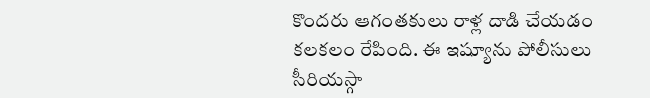కొందరు ఆగంతకులు రాళ్ల దాడి చేయడం కలకలం రేపింది. ఈ ఇష్యూను పోలీసులు సీరియస్గా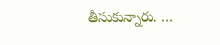తీసుకున్నారు. …